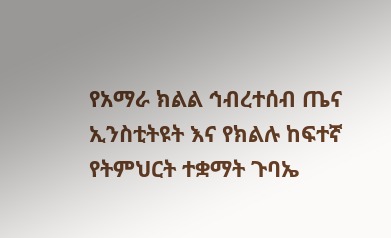የአማራ ክልል ኅብረተሰብ ጤና ኢንስቲትዩት እና የክልሉ ከፍተኛ የትምህርት ተቋማት ጉባኤ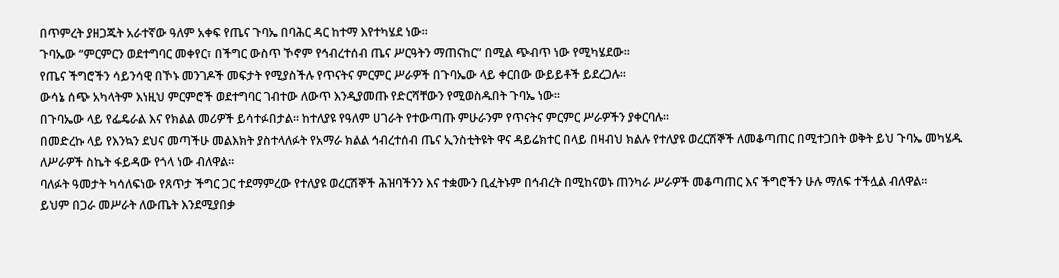በጥምረት ያዘጋጁት አራተኛው ዓለም አቀፍ የጤና ጉባኤ በባሕር ዳር ከተማ እየተካሄደ ነው።
ጉባኤው “ምርምርን ወደተግባር መቀየር፣ በችግር ውስጥ ኾኖም የኅብረተሰብ ጤና ሥርዓትን ማጠናከር” በሚል ጭብጥ ነው የሚካሄደው።
የጤና ችግሮችን ሳይንሳዊ በኾኑ መንገዶች መፍታት የሚያስችሉ የጥናትና ምርምር ሥራዎች በጉባኤው ላይ ቀርበው ውይይቶች ይደረጋሉ።
ውሳኔ ሰጭ አካላትም እነዚህ ምርምሮች ወደተግባር ገብተው ለውጥ እንዲያመጡ የድርሻቸውን የሚወስዱበት ጉባኤ ነው።
በጉባኤው ላይ የፌዴራል እና የክልል መሪዎች ይሳተፉበታል። ከተለያዩ የዓለም ሀገራት የተውጣጡ ምሁራንም የጥናትና ምርምር ሥራዎችን ያቀርባሉ።
በመድረኩ ላይ የእንኳን ደህና መጣችሁ መልእክት ያስተላለፉት የአማራ ክልል ኅብረተሰብ ጤና ኢንስቲትዩት ዋና ዳይሬክተር በላይ በዛብህ ክልሉ የተለያዩ ወረርሽኞች ለመቆጣጠር በሚተጋበት ወቅት ይህ ጉባኤ መካሄዱ ለሥራዎች ስኬት ፋይዳው የጎላ ነው ብለዋል።
ባለፉት ዓመታት ካሳለፍነው የጸጥታ ችግር ጋር ተደማምረው የተለያዩ ወረርሽኞች ሕዝባችንን እና ተቋሙን ቢፈትኑም በኅብረት በሚከናወኑ ጠንካራ ሥራዎች መቆጣጠር እና ችግሮችን ሁሉ ማለፍ ተችሏል ብለዋል።
ይህም በጋራ መሥራት ለውጤት እንደሚያበቃ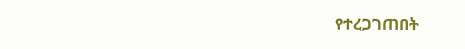የተረጋገጠበት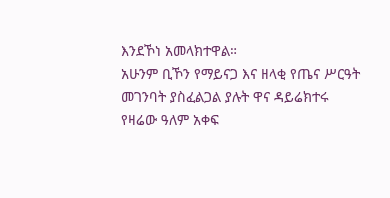እንደኾነ አመላክተዋል።
አሁንም ቢኾን የማይናጋ እና ዘላቂ የጤና ሥርዓት መገንባት ያስፈልጋል ያሉት ዋና ዳይሬክተሩ የዛሬው ዓለም አቀፍ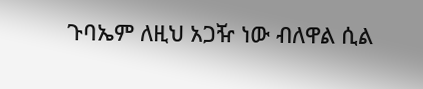ጉባኤም ለዚህ አጋዥ ነው ብለዋል ሲል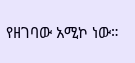የዘገባው አሚኮ ነው።